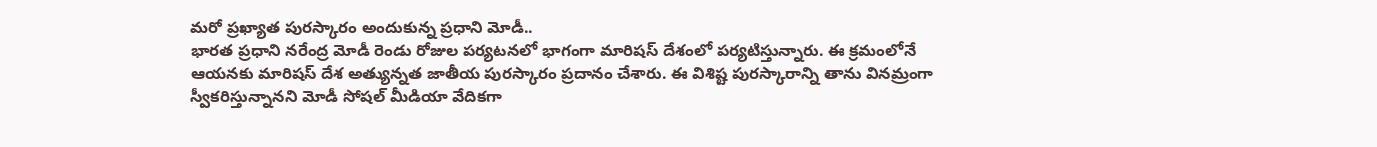మరో ప్రఖ్యాత పురస్కారం అందుకున్న ప్రధాని మోడీ..
భారత ప్రధాని నరేంద్ర మోడీ రెండు రోజుల పర్యటనలో భాగంగా మారిషస్ దేశంలో పర్యటిస్తున్నారు. ఈ క్రమంలోనే ఆయనకు మారిషస్ దేశ అత్యున్నత జాతీయ పురస్కారం ప్రదానం చేశారు. ఈ విశిష్ట పురస్కారాన్ని తాను వినమ్రంగా స్వీకరిస్తున్నానని మోడీ సోషల్ మీడియా వేదికగా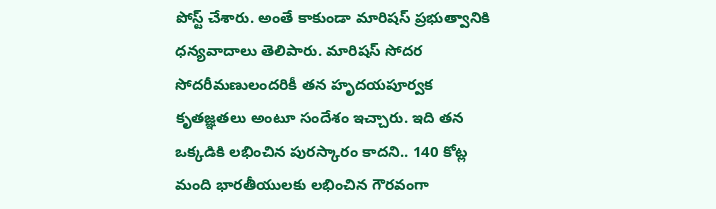పోస్ట్ చేశారు. అంతే కాకుండా మారిషస్ ప్రభుత్వానికి ధన్యవాదాలు తెలిపారు. మారిషస్ సోదర సోదరీమణులందరికీ తన హృదయపూర్వక కృతజ్ఞతలు అంటూ సందేశం ఇచ్చారు. ఇది తన ఒక్కడికి లభించిన పురస్కారం కాదని.. 140 కోట్ల మంది భారతీయులకు లభించిన గౌరవంగా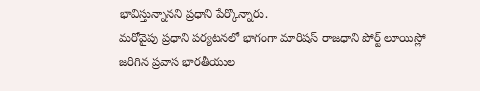భావిస్తున్నానని ప్రధాని పేర్కొన్నారు.
మరోవైపు ప్రధాని పర్యటనలో భాగంగా మారిషస్ రాజధాని పోర్ట్ లూయిస్లో జరిగిన ప్రవాస భారతీయుల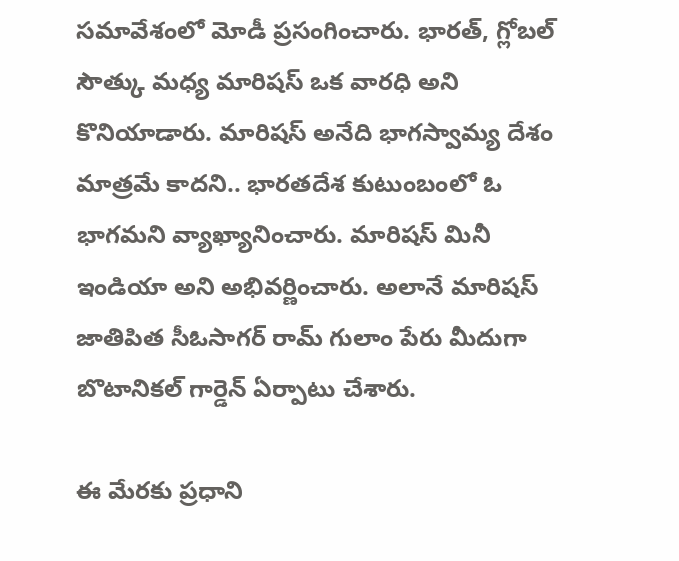సమావేశంలో మోడీ ప్రసంగించారు. భారత్, గ్లోబల్ సౌత్కు మధ్య మారిషస్ ఒక వారధి అని కొనియాడారు. మారిషస్ అనేది భాగస్వామ్య దేశం మాత్రమే కాదని.. భారతదేశ కుటుంబంలో ఓ భాగమని వ్యాఖ్యానించారు. మారిషస్ మినీ ఇండియా అని అభివర్ణించారు. అలానే మారిషస్ జాతిపిత సీఓసాగర్ రామ్ గులాం పేరు మీదుగా బొటానికల్ గార్డెన్ ఏర్పాటు చేశారు.

ఈ మేరకు ప్రధాని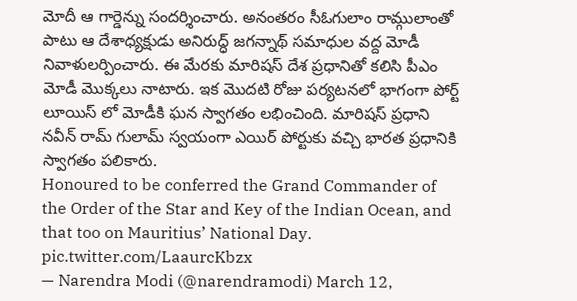మోదీ ఆ గార్డెన్ను సందర్శించారు. అనంతరం సీఓగులాం రామ్గులాంతో పాటు ఆ దేశాధ్యక్షుడు అనిరుద్ధ్ జగన్నాథ్ సమాధుల వద్ద మోడీ నివాళులర్పించారు. ఈ మేరకు మారిషస్ దేశ ప్రధానితో కలిసి పీఎం మోడీ మొక్కలు నాటారు. ఇక మొదటి రోజు పర్యటనలో భాగంగా పోర్ట్ లూయిస్ లో మోడీకి ఘన స్వాగతం లభించింది. మారిషస్ ప్రధాని నవీన్ రామ్ గులామ్ స్వయంగా ఎయిర్ పోర్టుకు వచ్చి భారత ప్రధానికి స్వాగతం పలికారు.
Honoured to be conferred the Grand Commander of the Order of the Star and Key of the Indian Ocean, and that too on Mauritius’ National Day. pic.twitter.com/LaaurcKbzx
— Narendra Modi (@narendramodi) March 12,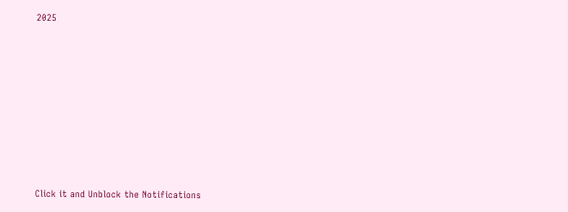2025












Click it and Unblock the Notifications